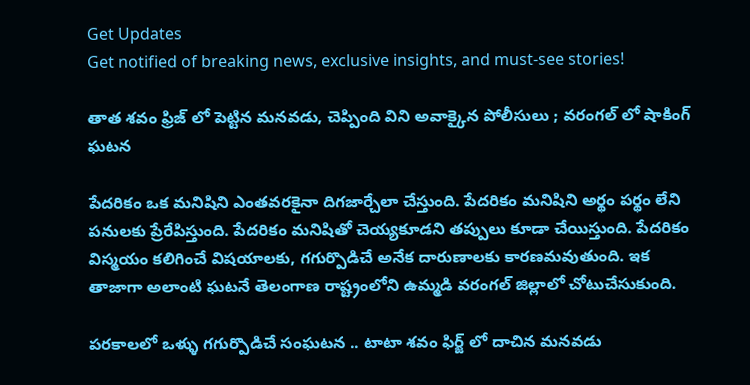Get Updates
Get notified of breaking news, exclusive insights, and must-see stories!

తాత శవం ఫ్రిజ్ లో పెట్టిన మనవడు, చెప్పింది విని అవాక్కైన పోలీసులు ; వరంగల్ లో షాకింగ్ ఘటన

పేదరికం ఒక మనిషిని ఎంతవరకైనా దిగజార్చేలా చేస్తుంది. పేదరికం మనిషిని అర్థం పర్థం లేని పనులకు ప్రేరేపిస్తుంది. పేదరికం మనిషితో చెయ్యకూడని తప్పులు కూడా చేయిస్తుంది. పేదరికం విస్మయం కలిగించే విషయాలకు, గగుర్పొడిచే అనేక దారుణాలకు కారణమవుతుంది. ఇక తాజాగా అలాంటి ఘటనే తెలంగాణ రాష్ట్రంలోని ఉమ్మడి వరంగల్ జిల్లాలో చోటుచేసుకుంది.

పరకాలలో ఒళ్ళు గగుర్పొడిచే సంఘటన .. టాటా శవం ఫిర్జ్ లో దాచిన మనవడు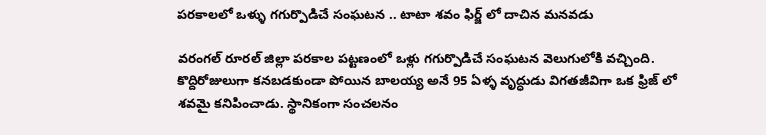పరకాలలో ఒళ్ళు గగుర్పొడిచే సంఘటన .. టాటా శవం ఫిర్జ్ లో దాచిన మనవడు

వరంగల్ రూరల్ జిల్లా పరకాల పట్టణంలో ఒళ్లు గగుర్పొడిచే సంఘటన వెలుగులోకి వచ్చింది. కొద్దిరోజులుగా కనబడకుండా పోయిన బాలయ్య అనే 95 ఏళ్ళ వృద్ధుడు విగతజీవిగా ఒక ఫ్రిజ్ లో శవమై కనిపించాడు. స్థానికంగా సంచలనం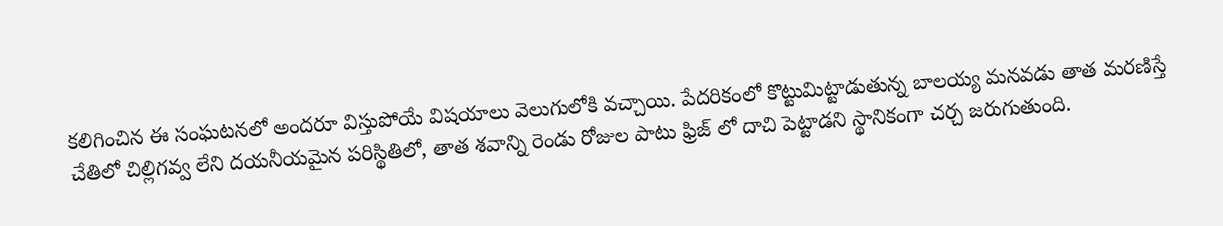కలిగించిన ఈ సంఘటనలో అందరూ విస్తుపోయే విషయాలు వెలుగులోకి వచ్చాయి. పేదరికంలో కొట్టుమిట్టాడుతున్న బాలయ్య మనవడు తాత మరణిస్తే చేతిలో చిల్లిగవ్వ లేని దయనీయమైన పరిస్థితిలో, తాత శవాన్ని రెండు రోజుల పాటు ఫ్రిజ్ లో దాచి పెట్టాడని స్థానికంగా చర్చ జరుగుతుంది.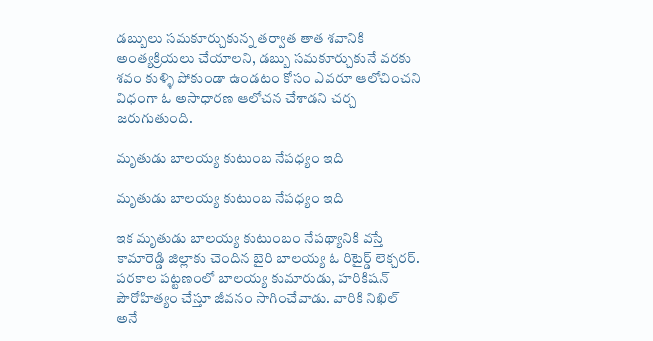డబ్బులు సమకూర్చుకున్న తర్వాత తాత శవానికి అంత్యక్రియలు చేయాలని, డబ్బు సమకూర్చుకునే వరకు శవం కుళ్ళి పోకుండా ఉండటం కోసం ఎవరూ ఆలోచించని విధంగా ఓ అసాధారణ ఆలోచన చేశాడని చర్చ జరుగుతుంది.

మృతుడు బాలయ్య కుటుంబ నేపధ్యం ఇది

మృతుడు బాలయ్య కుటుంబ నేపధ్యం ఇది

ఇక మృతుడు బాలయ్య కుటుంబం నేపథ్యానికి వస్తే కామారెడ్డి జిల్లాకు చెందిన బైరి బాలయ్య ఓ రిటైర్డ్ లెక్చరర్. పరకాల పట్టణంలో బాలయ్య కుమారుడు, హరికిషన్ పౌరోహిత్యం చేస్తూ జీవనం సాగించేవాడు. వారికి నిఖిల్ అనే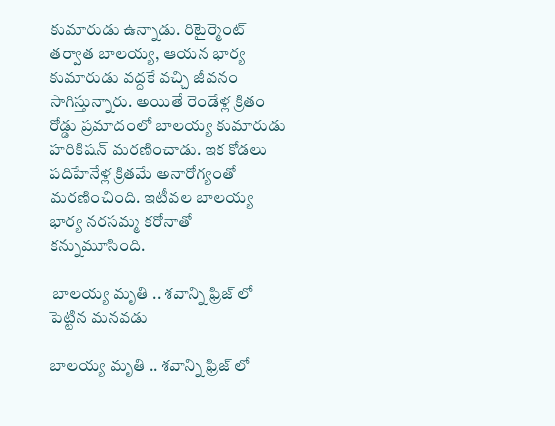కుమారుడు ఉన్నాడు. రిటైర్మెంట్ తర్వాత బాలయ్య, ఆయన భార్య కుమారుడు వద్దకే వచ్చి జీవనం సాగిస్తున్నారు. అయితే రెండేళ్ల క్రితం రోడ్డు ప్రమాదంలో బాలయ్య కుమారుడు హరికిషన్ మరణించాడు. ఇక కోడలు పదిహేనేళ్ల క్రితమే అనారోగ్యంతో మరణించింది. ఇటీవల బాలయ్య భార్య నరసమ్మ కరోనాతో కన్నుమూసింది.

 బాలయ్య మృతి .. శవాన్ని ఫ్రిజ్ లో పెట్టిన మనవడు

బాలయ్య మృతి .. శవాన్ని ఫ్రిజ్ లో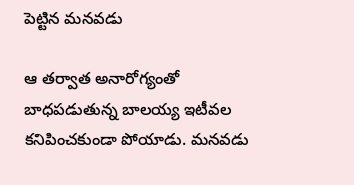పెట్టిన మనవడు

ఆ తర్వాత అనారోగ్యంతో బాధపడుతున్న బాలయ్య ఇటీవల కనిపించకుండా పోయాడు. మనవడు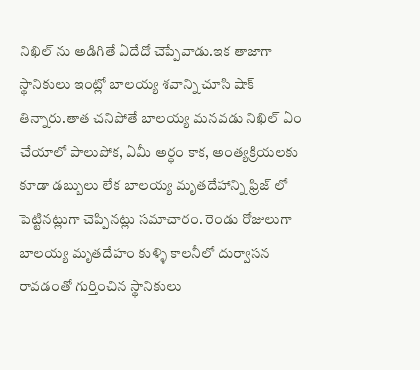నిఖిల్ ను అడిగితే ఏదేదో చెప్పేవాడు.ఇక తాజాగా స్థానికులు ఇంట్లో బాలయ్య శవాన్ని చూసి షాక్ తిన్నారు.తాత చనిపోతే బాలయ్య మనవడు నిఖిల్ ఏం చేయాలో పాలుపోక, ఏమీ అర్ధం కాక, అంత్యక్రియలకు కూడా డబ్బులు లేక బాలయ్య మృతదేహాన్ని ఫ్రిజ్ లో పెట్టినట్లుగా చెప్పినట్లు సమాచారం. రెండు రోజులుగా బాలయ్య మృతదేహం కుళ్ళి కాలనీలో దుర్వాసన రావడంతో గుర్తించిన స్థానికులు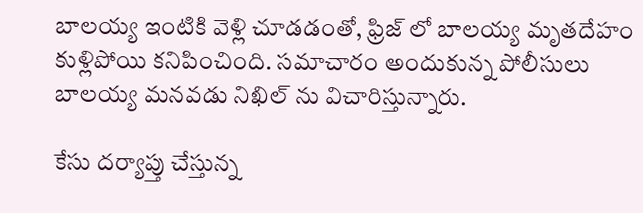బాలయ్య ఇంటికి వెళ్లి చూడడంతో, ఫ్రిజ్ లో బాలయ్య మృతదేహం కుళ్లిపోయి కనిపించింది. సమాచారం అందుకున్న పోలీసులు బాలయ్య మనవడు నిఖిల్ ను విచారిస్తున్నారు.

కేసు దర్యాప్తు చేస్తున్న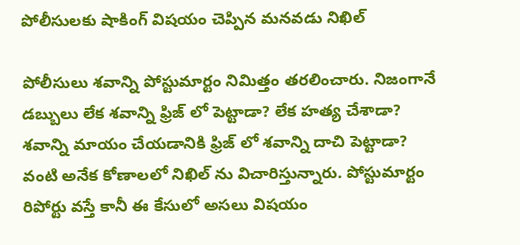పోలీసులకు షాకింగ్ విషయం చెప్పిన మనవడు నిఖిల్

పోలీసులు శవాన్ని పోస్టుమార్టం నిమిత్తం తరలించారు. నిజంగానే డబ్బులు లేక శవాన్ని ఫ్రిజ్ లో పెట్టాడా? లేక హత్య చేశాడా? శవాన్ని మాయం చేయడానికి ఫ్రిజ్ లో శవాన్ని దాచి పెట్టాడా? వంటి అనేక కోణాలలో నిఖిల్ ను విచారిస్తున్నారు. పోస్టుమార్టం రిపోర్టు వస్తే కానీ ఈ కేసులో అసలు విషయం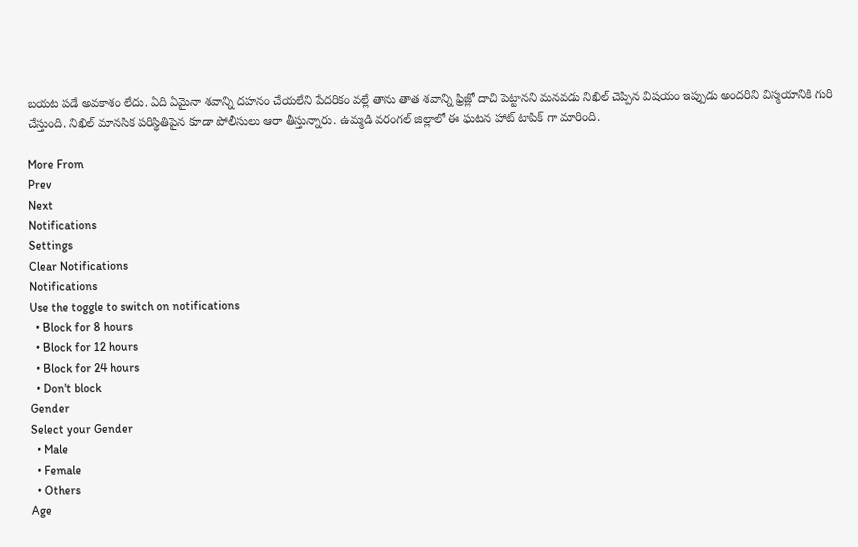బయట పడే అవకాశం లేదు. ఏది ఏమైనా శవాన్ని దహనం చేయలేని పేదరికం వల్లే తాను తాత శవాన్ని ఫ్రిజ్లో దాచి పెట్టానని మనవడు నిఖిల్ చెప్పిన విషయం ఇప్పుడు అందరిని విస్మయానికి గురి చేస్తుంది. నిఖిల్ మానసిక పరిస్థితిపైన కూడా పోలీసులు ఆరా తీస్తున్నారు. ఉమ్మడి వరంగల్ జిల్లాలో ఈ ఘటన హాట్ టాపిక్ గా మారింది.

More From
Prev
Next
Notifications
Settings
Clear Notifications
Notifications
Use the toggle to switch on notifications
  • Block for 8 hours
  • Block for 12 hours
  • Block for 24 hours
  • Don't block
Gender
Select your Gender
  • Male
  • Female
  • Others
Age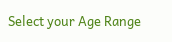Select your Age Range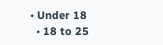• Under 18
  • 18 to 25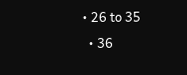• 26 to 35
  • 36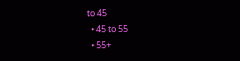to 45
  • 45 to 55
  • 55+